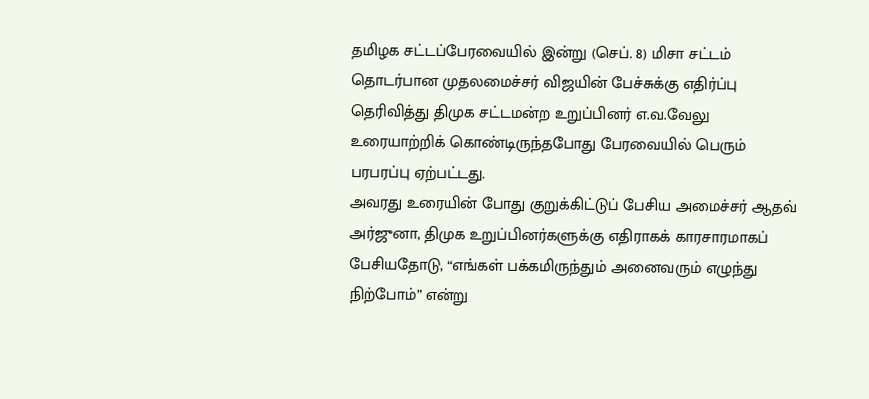தமிழக சட்டப்பேரவையில் இன்று (செப். 8) மிசா சட்டம் தொடர்பான முதலமைச்சர் விஜயின் பேச்சுக்கு எதிர்ப்பு தெரிவித்து திமுக சட்டமன்ற உறுப்பினர் எ.வ.வேலு உரையாற்றிக் கொண்டிருந்தபோது பேரவையில் பெரும் பரபரப்பு ஏற்பட்டது.
அவரது உரையின் போது குறுக்கிட்டுப் பேசிய அமைச்சர் ஆதவ் அர்ஜுனா, திமுக உறுப்பினர்களுக்கு எதிராகக் காரசாரமாகப் பேசியதோடு, “எங்கள் பக்கமிருந்தும் அனைவரும் எழுந்து நிற்போம்” என்று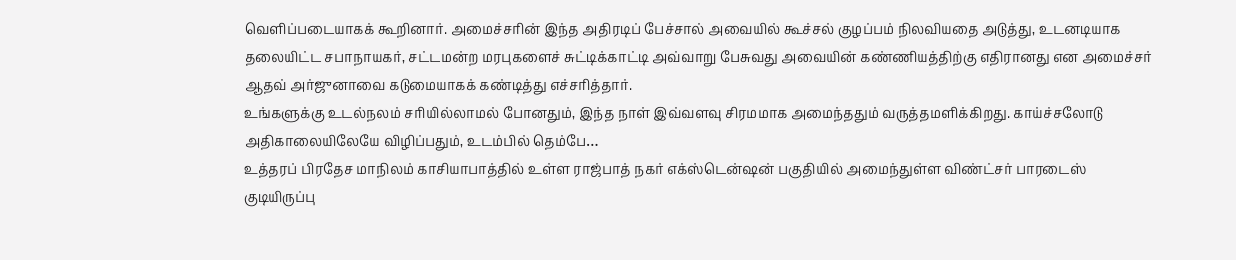வெளிப்படையாகக் கூறினார். அமைச்சரின் இந்த அதிரடிப் பேச்சால் அவையில் கூச்சல் குழப்பம் நிலவியதை அடுத்து, உடனடியாக தலையிட்ட சபாநாயகர், சட்டமன்ற மரபுகளைச் சுட்டிக்காட்டி அவ்வாறு பேசுவது அவையின் கண்ணியத்திற்கு எதிரானது என அமைச்சர் ஆதவ் அர்ஜுனாவை கடுமையாகக் கண்டித்து எச்சரித்தார்.
உங்களுக்கு உடல்நலம் சரியில்லாமல் போனதும், இந்த நாள் இவ்வளவு சிரமமாக அமைந்ததும் வருத்தமளிக்கிறது. காய்ச்சலோடு அதிகாலையிலேயே விழிப்பதும், உடம்பில் தெம்பே…
உத்தரப் பிரதேச மாநிலம் காசியாபாத்தில் உள்ள ராஜ்பாத் நகர் எக்ஸ்டென்ஷன் பகுதியில் அமைந்துள்ள விண்ட்சர் பாரடைஸ் குடியிருப்பு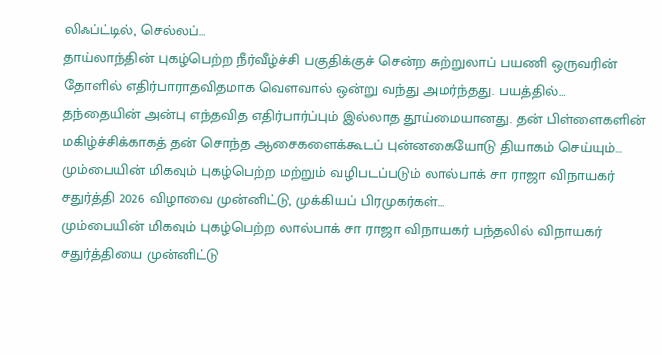லிஃப்ட்டில், செல்லப்…
தாய்லாந்தின் புகழ்பெற்ற நீர்வீழ்ச்சி பகுதிக்குச் சென்ற சுற்றுலாப் பயணி ஒருவரின் தோளில் எதிர்பாராதவிதமாக வௌவால் ஒன்று வந்து அமர்ந்தது. பயத்தில்…
தந்தையின் அன்பு எந்தவித எதிர்பார்ப்பும் இல்லாத தூய்மையானது. தன் பிள்ளைகளின் மகிழ்ச்சிக்காகத் தன் சொந்த ஆசைகளைக்கூடப் புன்னகையோடு தியாகம் செய்யும்…
மும்பையின் மிகவும் புகழ்பெற்ற மற்றும் வழிபடப்படும் லால்பாக் சா ராஜா விநாயகர் சதுர்த்தி 2026 விழாவை முன்னிட்டு, முக்கியப் பிரமுகர்கள்…
மும்பையின் மிகவும் புகழ்பெற்ற லால்பாக் சா ராஜா விநாயகர் பந்தலில் விநாயகர் சதுர்த்தியை முன்னிட்டு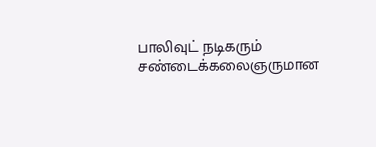பாலிவுட் நடிகரும் சண்டைக்கலைஞருமான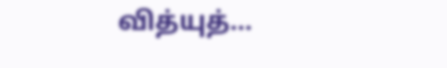வித்யுத்…